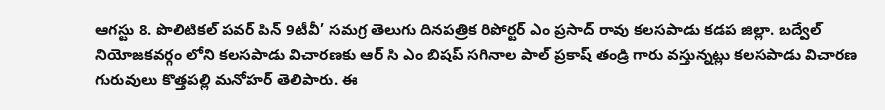ఆగస్టు 8. పొలిటికల్ పవర్ పిన్ 9టీవీ’ సమగ్ర తెలుగు దినపత్రిక రిపోర్టర్ ఎం ప్రసాద్ రావు కలసపాడు కడప జిల్లా. బద్వేల్ నియోజకవర్గం లోని కలసపాడు విచారణకు ఆర్ సి ఎం బిషప్ సగినాల పాల్ ప్రకాష్ తండ్రి గారు వస్తున్నట్లు కలసపాడు విచారణ గురువులు కొత్తపల్లి మనోహర్ తెలిపారు. ఈ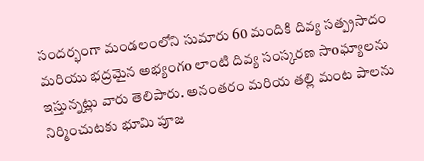సందర్భంగా మండలంలోని సుమారు 60 మందికి దివ్య సత్ప్రసాదం మరియు భద్రమైన అభ్యంగo లాంటి దివ్య సంస్కరణ సాoఘ్యాలను ఇస్తున్నట్లు వారు తెలిపారు. అనంతరం మరియ తల్లి మంట పాలను నిర్మించుటకు భూమి పూజ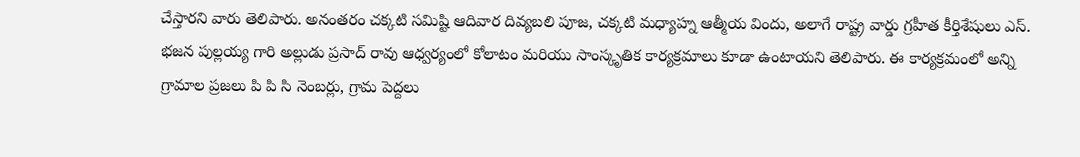చేస్తారని వారు తెలిపారు. అనంతరం చక్కటి సమిష్టి ఆదివార దివ్యబలి పూజ, చక్కటి మధ్యాహ్న ఆత్మీయ విందు, అలాగే రాష్ట్ర వార్డు గ్రహీత కీర్తిశేషులు ఎస్. భజన పుల్లయ్య గారి అల్లుడు ప్రసాద్ రావు ఆధ్వర్యంలో కోలాటం మరియు సాంస్కృతిక కార్యక్రమాలు కూడా ఉంటాయని తెలిపారు. ఈ కార్యక్రమంలో అన్ని గ్రామాల ప్రజలు పి పి సి నెంబర్లు, గ్రామ పెద్దలు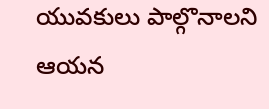యువకులు పాల్గొనాలని ఆయన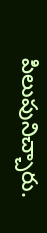పిలుపునిచ్చారు.